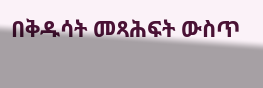በቅዱሳት መጻሕፍት ውስጥ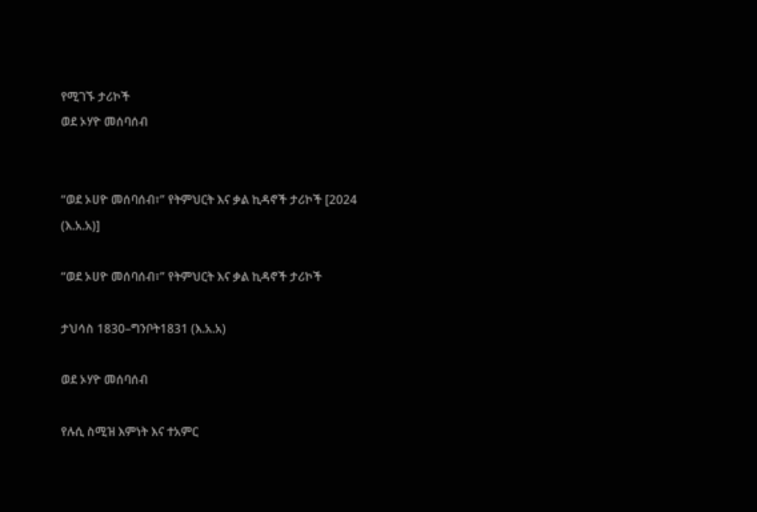የሚገኙ ታሪኮች
ወደ ኦሃዮ መሰባሰብ


“ወደ ኦሀዮ መሰባሰብ፣” የትምህርት እና ቃል ኪዳኖች ታሪኮች [2024 (እ.አ.አ)]

“ወደ ኦሀዮ መሰባሰብ፣” የትምህርት እና ቃል ኪዳኖች ታሪኮች

ታህሳስ 1830–ግንቦት1831 (እ.አ.አ)

ወደ ኦሃዮ መሰባሰብ

የሉሲ ስሚዝ እምነት እና ተአምር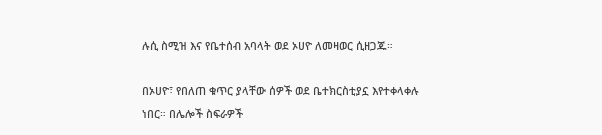ሉሲ ስሚዝ እና የቤተሰብ አባላት ወደ ኦሀዮ ለመዛወር ሲዘጋጁ።

በኦሀዮ፣ የበለጠ ቁጥር ያላቸው ሰዎች ወደ ቤተክርስቲያኗ እየተቀላቀሉ ነበር። በሌሎች ስፍራዎች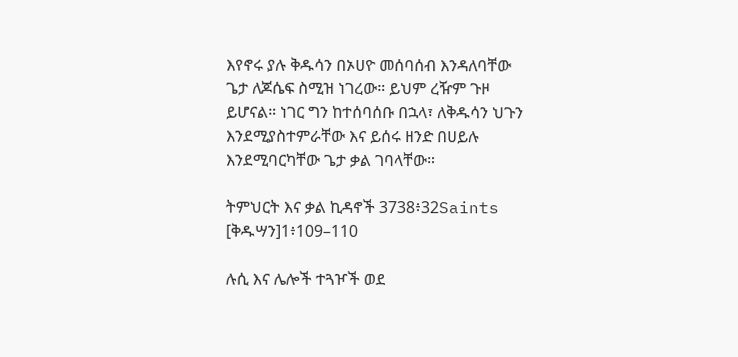እየኖሩ ያሉ ቅዱሳን በኦሀዮ መሰባሰብ እንዳለባቸው ጌታ ለጆሴፍ ስሚዝ ነገረው። ይህም ረዥም ጉዞ ይሆናል። ነገር ግን ከተሰባሰቡ በኋላ፣ ለቅዱሳን ህጉን እንደሚያስተምራቸው እና ይሰሩ ዘንድ በሀይሉ እንደሚባርካቸው ጌታ ቃል ገባላቸው።

ትምህርት እና ቃል ኪዳኖች 3738፥32Saints [ቅዱሣን]1፥109–110

ሉሲ እና ሌሎች ተጓዦች ወደ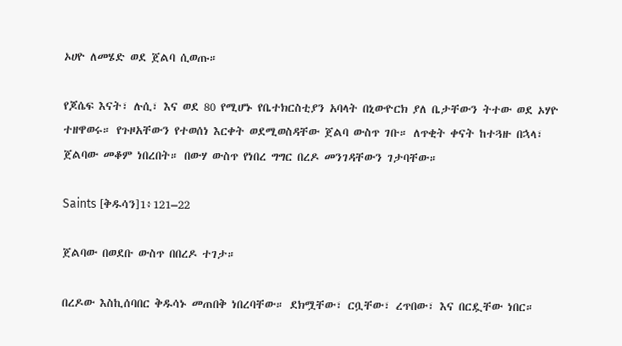ኦሀዮ ለመሄድ ወደ ጀልባ ሲወጡ።

የጆሴፍ እናት፣ ሉሲ፣ እና ወደ 80 የሚሆኑ የቤተክርስቲያን አባላት በኒውዮርክ ያለ ቤታቸውን ትተው ወደ ኦሃዮ ተዘዋወሩ። የጉዞአቸውን የተወሰነ እርቀት ወደሚወስዳቸው ጀልባ ውስጥ ገቡ። ለጥቂት ቀናት ከተጓዙ በኋላ፣ ጀልባው መቆም ነበረበት። በውሃ ውስጥ የነበረ ግግር በረዶ መንገዳቸውን ገታባቸው።

Saints [ቅዱሳን]1፥121–22

ጀልባው በወደቡ ውስጥ በበረዶ ተገታ።

በረዶው እስኪሰባበር ቅዱሳኑ መጠበቅ ነበረባቸው። ደክሟቸው፣ ርቧቸው፣ ረጥበው፣ እና በርዷቸው ነበር።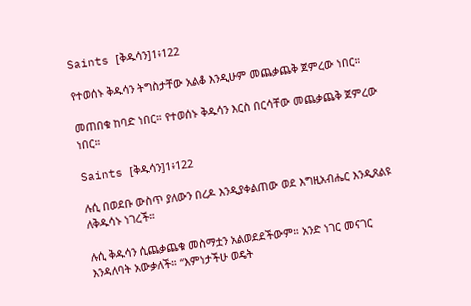Saints [ቅዱሳን]1፥122

የተወሰኑ ቅዱሳን ትግስታቸው አልቆ እንዲሁም መጨቃጨቅ ጀምረው ነበር።

መጠበቁ ከባድ ነበር። የተወሰኑ ቅዱሳን እርስ በርሳቸው መጨቃጨቅ ጀምረው ነበር።

Saints [ቅዱሳን]1፥122

ሉሲ በወደቡ ውስጥ ያለውን በረዶ እንዲያቀልጠው ወደ እግዚአብሔር እንዲጸልዩ ለቅዱሳኑ ነገረች።

ሉሲ ቅዱሳን ሲጨቃጨቁ መስማቷን አልወደደችውም። አንድ ነገር መናገር እንዳለባት አውቃለች። “እምነታችሁ ወዴት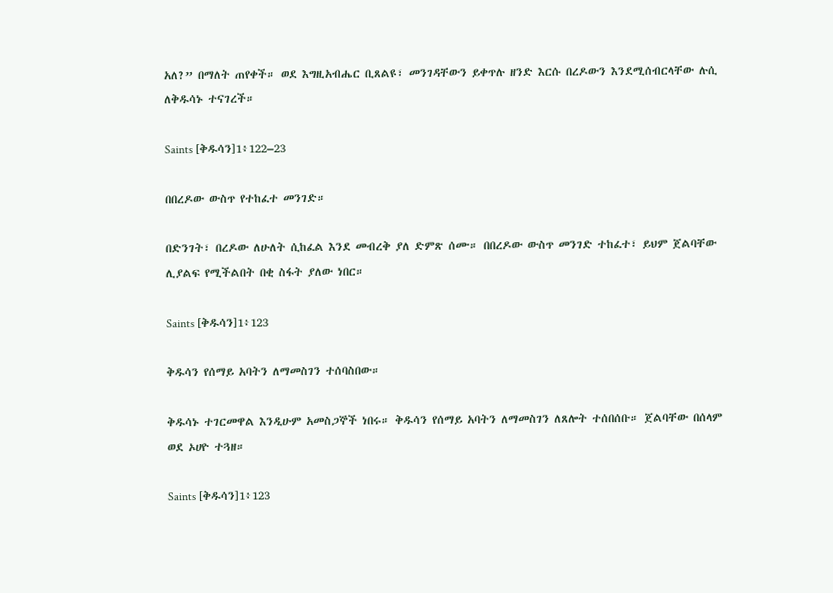አለ?” በማለት ጠየቀች። ወደ እግዚአብሔር ቢጸልዩ፣ መንገዳቸውን ይቀጥሉ ዘንድ እርሱ በረዶውን እንደሚሰብርላቸው ሉሲ ለቅዱሳኑ ተናገረች።

Saints [ቅዱሳን]1፥122–23

በበረዶው ውስጥ የተከፈተ መንገድ።

በድንገት፣ በረዶው ለሁለት ሲከፈል እንደ መብረቅ ያለ ድምጽ ሰሙ። በበረዶው ውስጥ መንገድ ተከፈተ፣ ይህም ጀልባቸው ሊያልፍ የሚችልበት በቂ ስፋት ያለው ነበር።

Saints [ቅዱሳን]1፥123

ቅዱሳን የሰማይ አባትን ለማመስገን ተሰባስበው።

ቅዱሳኑ ተገርመዋል እንዲሁም አመስጋኞች ነበሩ። ቅዱሳን የሰማይ አባትን ለማመስገን ለጸሎት ተሰበሰቡ። ጀልባቸው በሰላም ወደ ኦሀዮ ተጓዘ።

Saints [ቅዱሳን]1፥123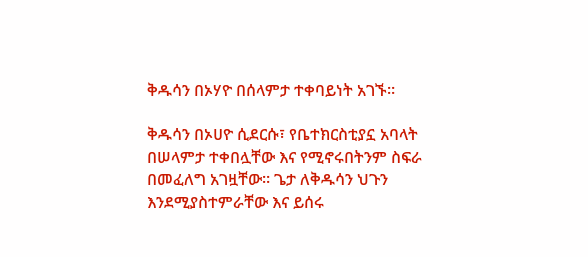ቅዱሳን በኦሃዮ በሰላምታ ተቀባይነት አገኙ።

ቅዱሳን በኦሀዮ ሲደርሱ፣ የቤተክርስቲያኗ አባላት በሠላምታ ተቀበሏቸው እና የሚኖሩበትንም ስፍራ በመፈለግ አገዟቸው። ጌታ ለቅዱሳን ህጉን እንደሚያስተምራቸው እና ይሰሩ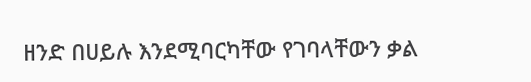ዘንድ በሀይሉ እንደሚባርካቸው የገባላቸውን ቃል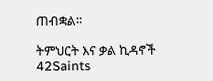ጠብቋል።

ትምህርት እና ቃል ኪዳኖች 42Saints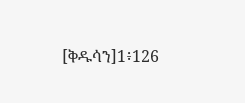[ቅዱሳን]1፥126